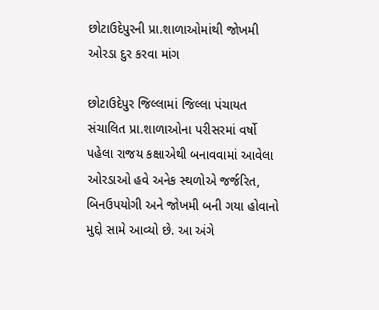છોટાઉદેપુરની પ્રા.શાળાઓમાંથી જોખમી ઓરડા દુર કરવા માંગ

છોટાઉદેપુર જિલ્લામાં જિલ્લા પંચાયત સંચાલિત પ્રા.શાળાઓના પરીસરમાં વર્ષો પહેલા રાજય કક્ષાએથી બનાવવામાં આવેલા ઓરડાઓ હવે અનેક સ્થળોએ જર્જરિત, બિનઉપયોગી અને જોખમી બની ગયા હોવાનો મુદ્દો સામે આવ્યો છે. આ અંગે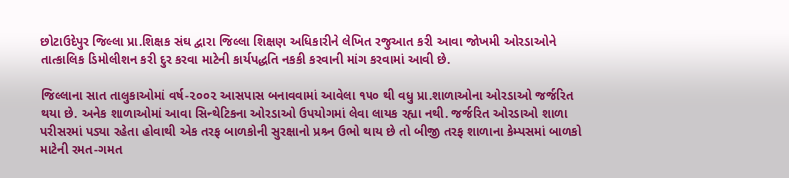છોટાઉદેપુર જિલ્લા પ્રા.શિક્ષક સંઘ દ્વારા જિલ્લા શિક્ષણ અધિકારીને લેખિત રજુઆત કરી આવા જોખમી ઓરડાઓને તાત્કાલિક ડિમોલીશન કરી દુર કરવા માટેની કાર્યપદ્ધતિ નકકી કરવાની માંગ કરવામાં આવી છે.

જિલ્લાના સાત તાલુકાઓમાં વર્ષ-૨૦૦૨ આસપાસ બનાવવામાં આવેલા ૧૫૦ થી વધુ પ્રા.શાળાઓના ઓરડાઓ જર્જરિત થયા છે. અનેક શાળાઓમાં આવા સિન્થેટિકના ઓરડાઓ ઉપયોગમાં લેવા લાયક રહ્યા નથી. જર્જરિત ઓરડાઓ શાળા પરીસરમાં પડ્યા રહેતા હોવાથી એક તરફ બાળકોની સુરક્ષાનો પ્રશ્ર્ન ઉભો થાય છે તો બીજી તરફ શાળાના કેમ્પસમાં બાળકો માટેની રમત-ગમત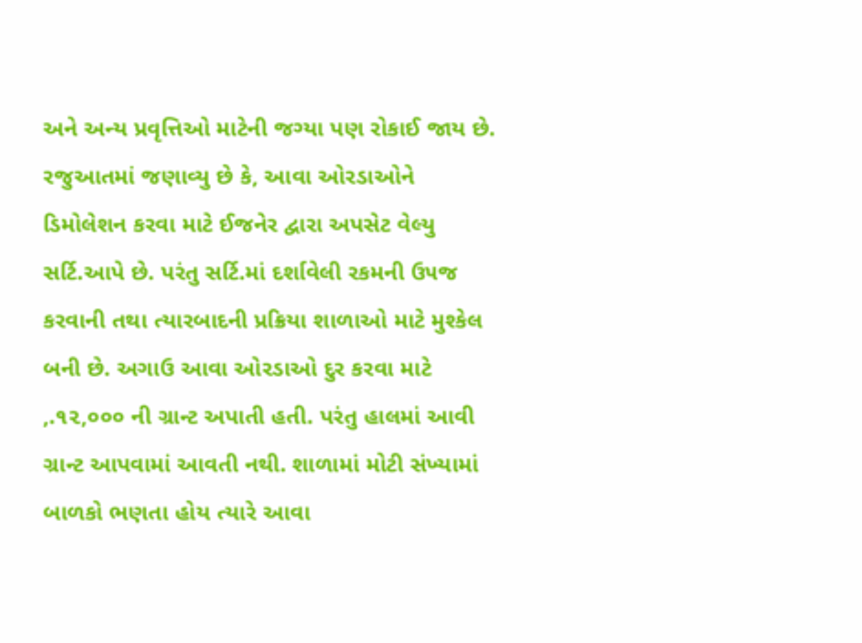અને અન્ય પ્રવૃત્તિઓ માટેની જગ્યા પણ રોકાઈ જાય છે. રજુઆતમાં જણાવ્યુ છે કે, આવા ઓરડાઓને ડિમોલેશન કરવા માટે ઈજનેર દ્વારા અપસેટ વેલ્યુ સર્ટિ.આપે છે. પરંતુ સર્ટિ.માં દર્શાવેલી રકમની ઉ૫જ કરવાની તથા ત્યારબાદની પ્રક્રિયા શાળાઓ માટે મુશ્કેલ બની છે. અગાઉ આવા ઓરડાઓ દુર કરવા માટે ‚.૧૨,૦૦૦ ની ગ્રાન્ટ અપાતી હતી. પરંતુ હાલમાં આવી ગ્રાન્ટ આપવામાં આવતી નથી. શાળામાં મોટી સંખ્યામાં બાળકો ભણતા હોય ત્યારે આવા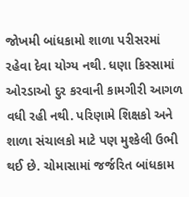જોખમી બાંધકામો શાળા પરીસરમાં રહેવા દેવા યોગ્ય નથી. ધણા કિસ્સામાં ઓરડાઓ દુર કરવાની કામગીરી આગળ વધી રહી નથી. પરિણામે શિક્ષકો અને શાળા સંચાલકો માટે પણ મુશ્કેલી ઉભી થઈ છે. ચોમાસામાં જર્જરિત બાંધકામ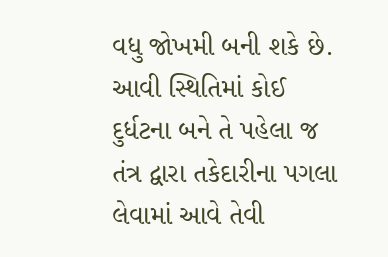વધુ જોખમી બની શકે છે. આવી સ્થિતિમાં કોઈ દુર્ધટના બને તે પહેલા જ તંત્ર દ્વારા તકેદારીના પગલા લેવામાં આવે તેવી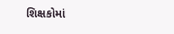શિક્ષકોમાં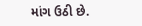માંગ ઉઠી છે.